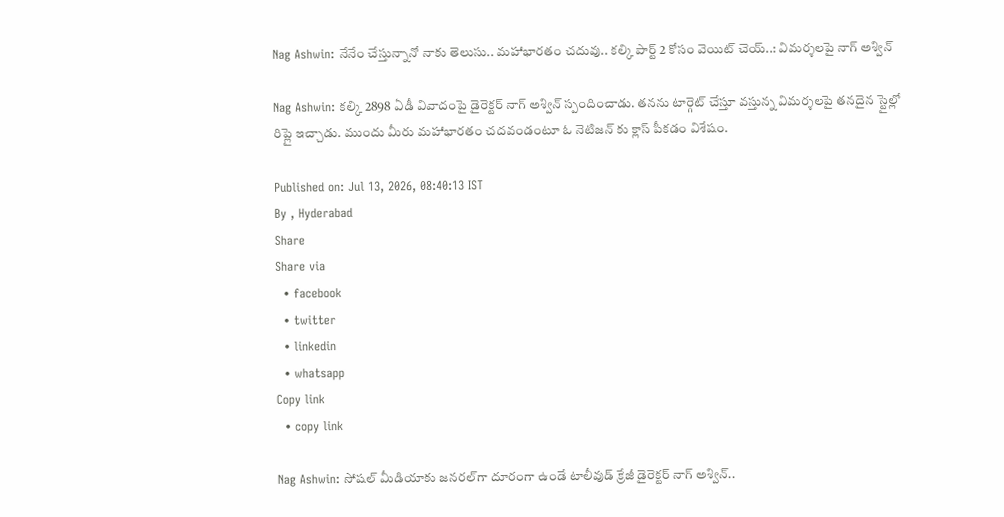Nag Ashwin: నేనేం చేస్తున్నానో నాకు తెలుసు.. మహాభారతం చదువు.. కల్కి పార్ట్ 2 కోసం వెయిట్ చెయ్..: విమర్శలపై నాగ్ అశ్విన్

Nag Ashwin: కల్కి 2898 ఏడీ వివాదంపై డైరెక్టర్ నాగ్ అశ్విన్ స్పందించాడు. తనను టార్గెట్ చేస్తూ వస్తున్న విమర్శలపై తనదైన స్టైల్లో రిప్లై ఇచ్చాడు. ముందు మీరు మహాభారతం చదవండంటూ ఓ నెటిజన్ కు క్లాస్ పీకడం విశేషం.

Published on: Jul 13, 2026, 08:40:13 IST
By , Hyderabad
Share
Share via
  • facebook
  • twitter
  • linkedin
  • whatsapp
Copy link
  • copy link

Nag Ashwin: సోషల్ మీడియాకు జనరల్‌గా దూరంగా ఉండే టాలీవుడ్ క్రేజీ డైరెక్టర్ నాగ్ అశ్విన్..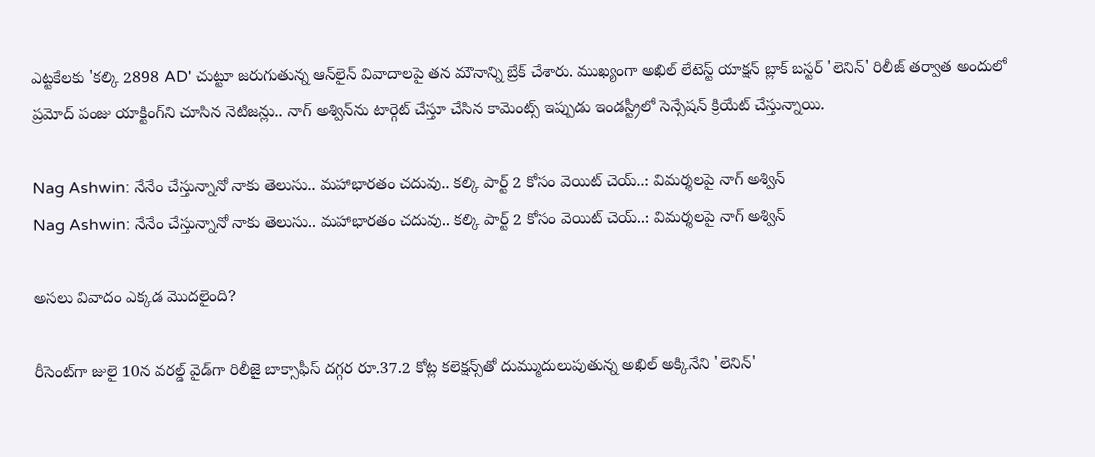ఎట్టకేలకు 'కల్కి 2898 AD' చుట్టూ జరుగుతున్న ఆన్‌లైన్ వివాదాలపై తన మౌనాన్ని బ్రేక్ చేశారు. ముఖ్యంగా అఖిల్ లేటెస్ట్ యాక్షన్ బ్లాక్ బస్టర్ 'లెనిన్' రిలీజ్ తర్వాత అందులో ప్రమోద్ పంజు యాక్టింగ్‌ని చూసిన నెటిజన్లు.. నాగ్ అశ్విన్‌ను టార్గెట్ చేస్తూ చేసిన కామెంట్స్ ఇప్పుడు ఇండస్ట్రీలో సెన్సేషన్ క్రియేట్ చేస్తున్నాయి.

Nag Ashwin: నేనేం చేస్తున్నానో నాకు తెలుసు.. మహాభారతం చదువు.. కల్కి పార్ట్ 2 కోసం వెయిట్ చెయ్..: విమర్శలపై నాగ్ అశ్విన్
Nag Ashwin: నేనేం చేస్తున్నానో నాకు తెలుసు.. మహాభారతం చదువు.. కల్కి పార్ట్ 2 కోసం వెయిట్ చెయ్..: విమర్శలపై నాగ్ అశ్విన్

అసలు వివాదం ఎక్కడ మొదలైంది?

రీసెంట్‌గా జులై 10న వరల్డ్ వైడ్‌గా రిలీజై బాక్సాఫీస్ దగ్గర రూ.37.2 కోట్ల కలెక్షన్స్‌తో దుమ్ముదులుపుతున్న అఖిల్ అక్కినేని 'లెనిన్'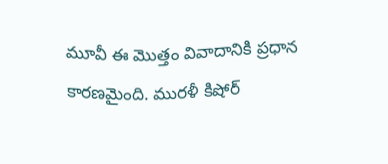మూవీ ఈ మొత్తం వివాదానికి ప్రధాన కారణమైంది. మురళీ కిషోర్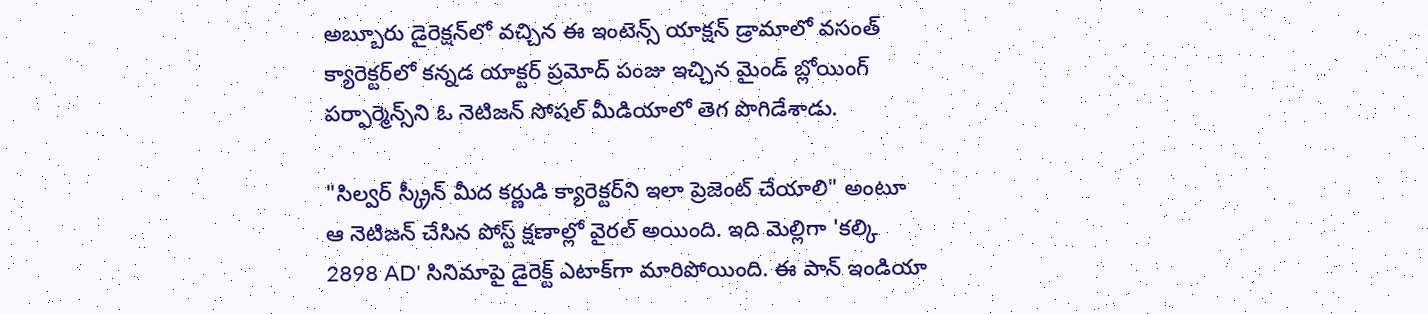అబ్బూరు డైరెక్షన్‌లో వచ్చిన ఈ ఇంటెన్స్ యాక్షన్ డ్రామాలో వసంత్ క్యారెక్టర్‌లో కన్నడ యాక్టర్ ప్రమోద్ పంజు ఇచ్చిన మైండ్ బ్లోయింగ్ పర్ఫార్మెన్స్‌ని ఓ నెటిజన్ సోషల్ మీడియాలో తెగ పొగిడేశాడు.

"సిల్వర్ స్క్రీన్ మీద కర్ణుడి క్యారెక్టర్‌ని ఇలా ప్రెజెంట్ చేయాలి" అంటూ ఆ నెటిజన్ చేసిన పోస్ట్ క్షణాల్లో వైరల్ అయింది. ఇది మెల్లిగా 'కల్కి 2898 AD' సినిమాపై డైరెక్ట్ ఎటాక్‌గా మారిపోయింది. ఈ పాన్ ఇండియా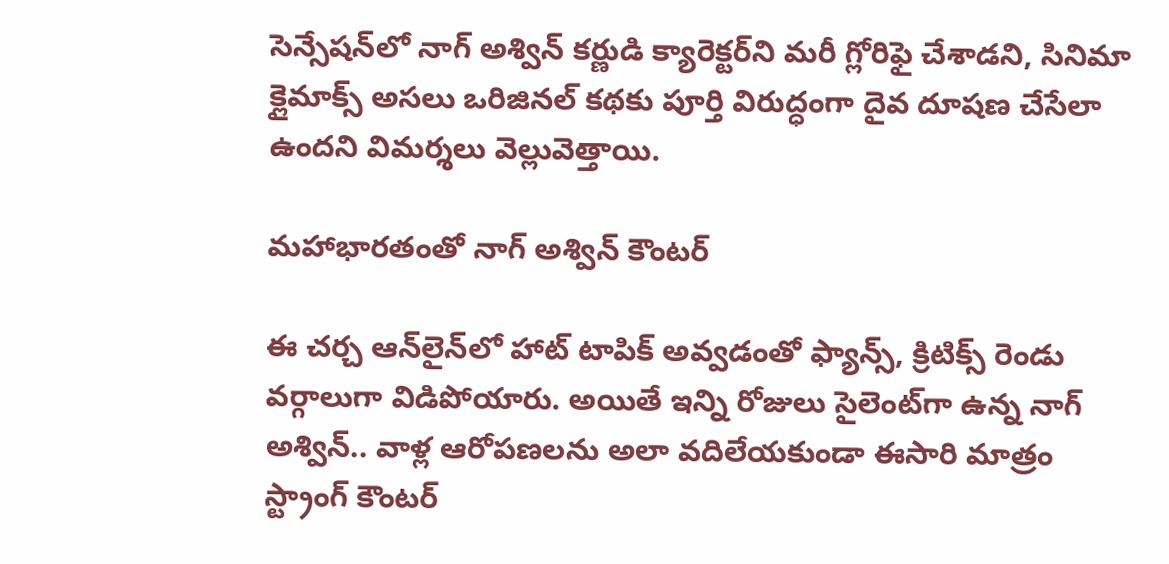సెన్సేషన్‌లో నాగ్ అశ్విన్ కర్ణుడి క్యారెక్టర్‌ని మరీ గ్లోరిఫై చేశాడని, సినిమా క్లైమాక్స్ అసలు ఒరిజినల్ కథకు పూర్తి విరుద్ధంగా దైవ దూషణ చేసేలా ఉందని విమర్శలు వెల్లువెత్తాయి.

మహాభారతంతో నాగ్ అశ్విన్ కౌంటర్

ఈ చర్చ ఆన్‌లైన్‌లో హాట్ టాపిక్ అవ్వడంతో ఫ్యాన్స్, క్రిటిక్స్ రెండు వర్గాలుగా విడిపోయారు. అయితే ఇన్ని రోజులు సైలెంట్‌గా ఉన్న నాగ్ అశ్విన్.. వాళ్ల ఆరోపణలను అలా వదిలేయకుండా ఈసారి మాత్రం స్ట్రాంగ్ కౌంటర్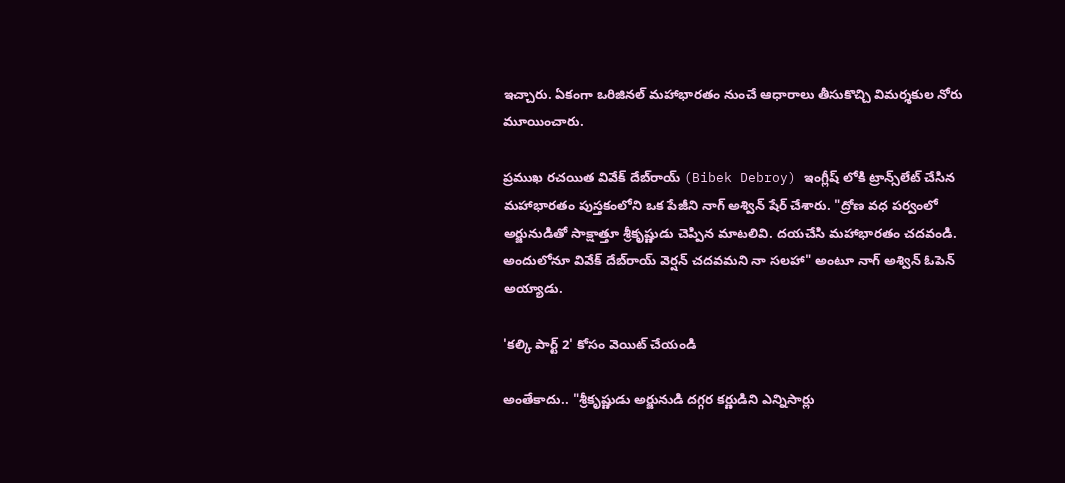ఇచ్చారు. ఏకంగా ఒరిజినల్ మహాభారతం నుంచే ఆధారాలు తీసుకొచ్చి విమర్శకుల నోరు మూయించారు.

ప్రముఖ రచయిత వివేక్ దేబ్‌రాయ్ (Bibek Debroy) ఇంగ్లీష్ లోకి ట్రాన్స్‌లేట్ చేసిన మహాభారతం పుస్తకంలోని ఒక పేజీని నాగ్ అశ్విన్ షేర్ చేశారు. "ద్రోణ వధ పర్వంలో అర్జునుడితో సాక్షాత్తూ శ్రీకృష్ణుడు చెప్పిన మాటలివి. దయచేసి మహాభారతం చదవండి. అందులోనూ వివేక్ దేబ్‌రాయ్ వెర్షన్ చదవమని నా సలహా" అంటూ నాగ్ అశ్విన్ ఓపెన్ అయ్యాడు.

'కల్కి పార్ట్ 2' కోసం వెయిట్ చేయండి

అంతేకాదు.. "శ్రీకృష్ణుడు అర్జునుడి దగ్గర కర్ణుడిని ఎన్నిసార్లు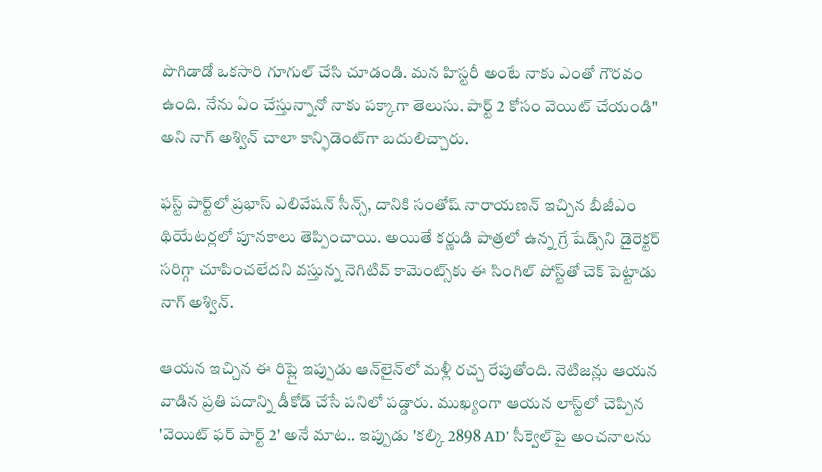పొగిడాడో ఒకసారి గూగుల్ చేసి చూడండి. మన హిస్టరీ అంటే నాకు ఎంతో గౌరవం ఉంది. నేను ఏం చేస్తున్నానో నాకు పక్కాగా తెలుసు. పార్ట్ 2 కోసం వెయిట్ చేయండి" అని నాగ్ అశ్విన్ చాలా కాన్ఫిడెంట్‌గా బదులిచ్చారు.

ఫస్ట్ పార్ట్‌లో ప్రభాస్ ఎలివేషన్ సీన్స్, దానికి సంతోష్ నారాయణన్ ఇచ్చిన బీజీఎం థియేటర్లలో పూనకాలు తెప్పించాయి. అయితే కర్ణుడి పాత్రలో ఉన్న గ్రే షేడ్స్‌ని డైరెక్టర్ సరిగ్గా చూపించలేదని వస్తున్న నెగిటివ్ కామెంట్స్‌కు ఈ సింగిల్ పోస్ట్‌తో చెక్ పెట్టాడు నాగ్ అశ్విన్.

ఆయన ఇచ్చిన ఈ రిప్లై ఇప్పుడు ఆన్‌లైన్‌లో మళ్లీ రచ్చ రేపుతోంది. నెటిజన్లు ఆయన వాడిన ప్రతి పదాన్ని డీకోడ్ చేసే పనిలో పడ్డారు. ముఖ్యంగా ఆయన లాస్ట్‌లో చెప్పిన 'వెయిట్ ఫర్ పార్ట్ 2' అనే మాట.. ఇప్పుడు 'కల్కి 2898 AD' సీక్వెల్‌పై అంచనాలను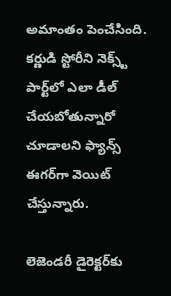అమాంతం పెంచేసింది. కర్ణుడి స్టోరీని నెక్స్ట్ పార్ట్‌లో ఎలా డీల్ చేయబోతున్నారో చూడాలని ఫ్యాన్స్ ఈగర్‌గా వెయిట్ చేస్తున్నారు.

లెజెండరీ డైరెక్టర్‌కు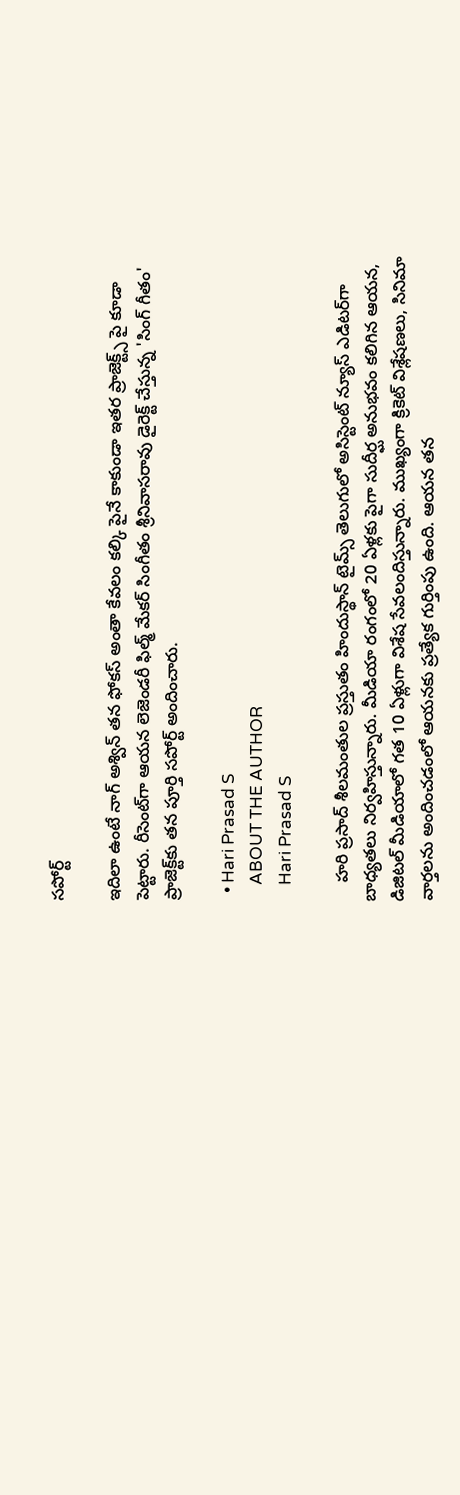సపోర్ట్

ఇదిలా ఉంటే నాగ్ అశ్విన్ తన ఫోకస్ అంతా కేవలం కల్కి పైనే కాకుండా ఇతర ప్రాజెక్ట్స్ పై కూడా పెట్టారు. రీసెంట్‌గా ఆయన లెజెండరీ ఫిల్మ్ మేకర్ సింగీతం శ్రీనివాసరావు డైరెక్ట్ చేస్తున్న 'సింగ్ గీతం' ప్రాజెక్ట్‌కు తన పూర్తి సపోర్ట్ అందించారు.

  • Hari Prasad S
    ABOUT THE AUTHOR
    Hari Prasad S

    హరి ప్రసాద్ శీలమంతుల ప్రస్తుతం హిందుస్థాన్ టైమ్స్ తెలుగులో అసిస్టెంట్ న్యూస్ ఎడిటర్‌గా బాధ్యతలు నిర్వహిస్తున్నారు. మీడియా రంగంలో 20 ఏళ్లకు పైగా సుదీర్ఘ అనుభవం కలిగిన ఆయన, డిజిటల్ మీడియాలో గత 10 ఏళ్లుగా విశేష సేవలందిస్తున్నారు. ముఖ్యంగా క్రికెట్ విశ్లేషణలు, సినిమా వార్తలను అందించడంలో ఆయనకు ప్రత్యేక గుర్తింపు ఉంది. ఆయన తన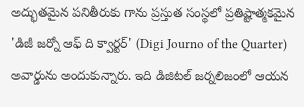అద్భుతమైన పనితీరుకు గాను ప్రస్తుత సంస్థలో ప్రతిష్టాత్మకమైన 'డిజీ జర్నో ఆఫ్ ది క్వార్టర్' (Digi Journo of the Quarter) అవార్డును అందుకున్నారు. ఇది డిజిటల్ జర్నలిజంలో ఆయన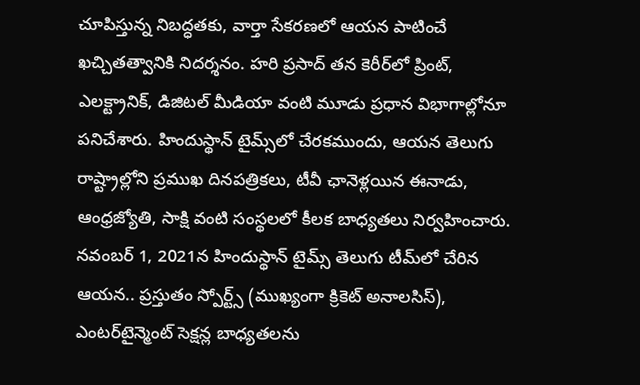చూపిస్తున్న నిబద్ధతకు, వార్తా సేకరణలో ఆయన పాటించే ఖచ్చితత్వానికి నిదర్శనం. హరి ప్రసాద్ తన కెరీర్‌లో ప్రింట్, ఎలక్ట్రానిక్, డిజిటల్ మీడియా వంటి మూడు ప్రధాన విభాగాల్లోనూ పనిచేశారు. హిందుస్థాన్ టైమ్స్‌లో చేరకముందు, ఆయన తెలుగు రాష్ట్రాల్లోని ప్రముఖ దినపత్రికలు, టీవీ ఛానెళ్లయిన ఈనాడు, ఆంధ్రజ్యోతి, సాక్షి వంటి సంస్థలలో కీలక బాధ్యతలు నిర్వహించారు. నవంబర్ 1, 2021న హిందుస్థాన్ టైమ్స్ తెలుగు టీమ్‌లో చేరిన ఆయన.. ప్రస్తుతం స్పోర్ట్స్ (ముఖ్యంగా క్రికెట్ అనాలసిస్), ఎంటర్‌టైన్మెంట్ సెక్షన్ల బాధ్యతలను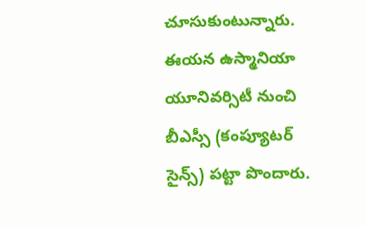చూసుకుంటున్నారు. ఈయన ఉస్మానియా యూనివర్సిటీ నుంచి బీఎస్సీ (కంప్యూటర్ సైన్స్) పట్టా పొందారు.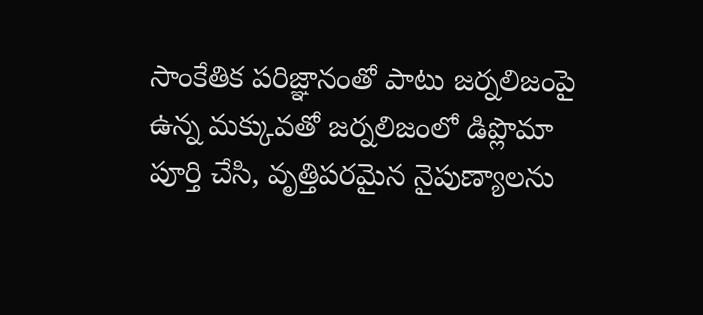సాంకేతిక పరిజ్ఞానంతో పాటు జర్నలిజంపై ఉన్న మక్కువతో జర్నలిజంలో డిప్లొమా పూర్తి చేసి, వృత్తిపరమైన నైపుణ్యాలను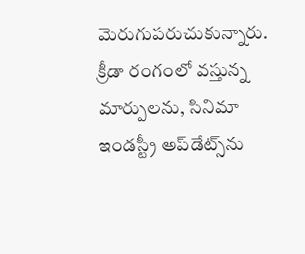మెరుగుపరుచుకున్నారు. క్రీడా రంగంలో వస్తున్న మార్పులను, సినిమా ఇండస్ట్రీ అప్‌డేట్స్‌ను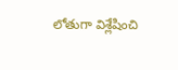లోతుగా విశ్లేషించి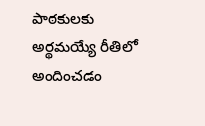పాఠకులకు అర్థమయ్యే రీతిలో అందించడం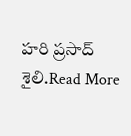హరి ప్రసాద్ శైలి.Read More